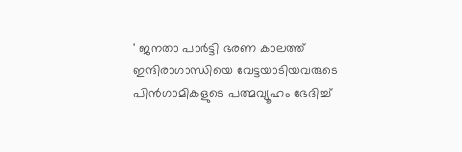' ജനതാ പാർട്ടി ഭരണ കാലത്ത് ഇന്ദിരാഗാന്ധിയെ വേട്ടയാടിയവരുടെ പിൻഗാമികളുടെ പത്മവ്യൂഹം ഭേദിച്ച്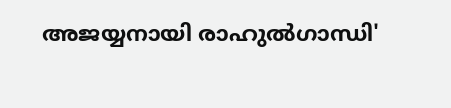അജയ്യനായി രാഹുൽഗാന്ധി'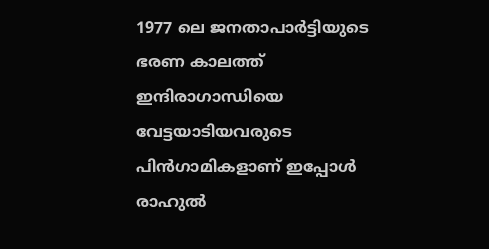1977 ലെ ജനതാപാർട്ടിയുടെ ഭരണ കാലത്ത് ഇന്ദിരാഗാന്ധിയെ വേട്ടയാടിയവരുടെ പിൻഗാമികളാണ് ഇപ്പോൾ രാഹുൽ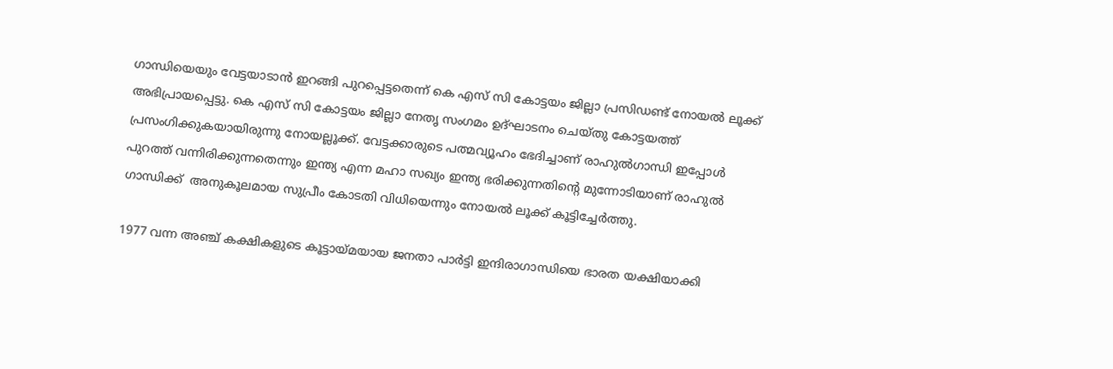ഗാന്ധിയെയും വേട്ടയാടാൻ ഇറങ്ങി പുറപ്പെട്ടതെന്ന് കെ എസ് സി കോട്ടയം ജില്ലാ പ്രസിഡണ്ട് നോയൽ ലൂക്ക് അഭിപ്രായപ്പെട്ടു. കെ എസ് സി കോട്ടയം ജില്ലാ നേതൃ സംഗമം ഉദ്‌ഘാടനം ചെയ്തു കോട്ടയത്ത് പ്രസംഗിക്കുകയായിരുന്നു നോയല്ലൂക്ക്. വേട്ടക്കാരുടെ പത്മവ്യൂഹം ഭേദിച്ചാണ് രാഹുൽഗാന്ധി ഇപ്പോൾ പുറത്ത് വന്നിരിക്കുന്നതെന്നും ഇന്ത്യ എന്ന മഹാ സഖ്യം ഇന്ത്യ ഭരിക്കുന്നതിന്റെ മുന്നോടിയാണ് രാഹുൽ ഗാന്ധിക്ക്  അനുകൂലമായ സുപ്രീം കോടതി വിധിയെന്നും നോയൽ ലൂക്ക് കൂട്ടിച്ചേർത്തു.

1977 വന്ന അഞ്ച് കക്ഷികളുടെ കൂട്ടായ്മയായ ജനതാ പാർട്ടി ഇന്ദിരാഗാന്ധിയെ ഭാരത യക്ഷിയാക്കി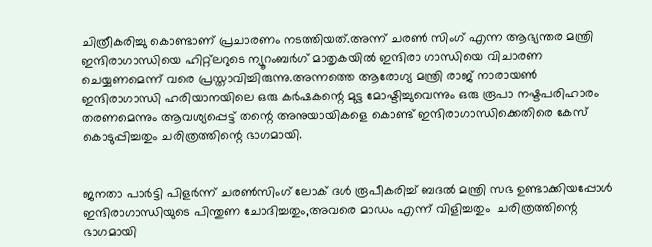ചിത്രീകരിച്ചു കൊണ്ടാണ് പ്രചാരണം നടത്തിയത്.അന്ന് ചരൺ സിംഗ് എന്ന ആഭ്യന്തര മന്ത്രി ഇന്ദിരാഗാന്ധിയെ ഹിറ്റ്ലറുടെ ന്യൂറംബർഗ് മാതൃകയിൽ ഇന്ദിരാ ഗാന്ധിയെ വിചാരണ ചെയ്യണമെന്ന് വരെ പ്രസ്താവിച്ചിരുന്നു.അന്നത്തെ ആരോഗ്യ മന്ത്രി രാജ് നാരായൺ ഇന്ദിരാഗാന്ധി ഹരിയാനയിലെ ഒരു കർഷകന്റെ മുട്ട മോഷ്ടിച്ചുവെന്നും ഒരു രൂപാ നഷ്ടപരിഹാരം തരണമെന്നും ആവശ്യപ്പെട്ട് തന്റെ അനുയായികളെ കൊണ്ട് ഇന്ദിരാഗാന്ധിക്കെതിരെ കേസ് കൊടുപ്പിച്ചതും ചരിത്രത്തിന്റെ ഭാഗമായി.


ജനതാ പാർട്ടി പിളർന്ന് ചരൺസിംഗ് ലോക് ദൾ രൂപീകരിച്ച് ബദൽ മന്ത്രി സഭ ഉണ്ടാക്കിയപ്പോൾ ഇന്ദിരാഗാന്ധിയുടെ പിന്തുണ ചോദിച്ചതും,അവരെ മാഡം എന്ന് വിളിച്ചതും  ചരിത്രത്തിന്റെ ഭാഗമായി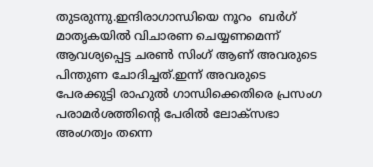തുടരുന്നു.ഇന്ദിരാഗാന്ധിയെ നൂറം  ബർഗ് മാതൃകയിൽ വിചാരണ ചെയ്യണമെന്ന് ആവശ്യപ്പെട്ട ചരൺ സിംഗ് ആണ് അവരുടെ പിന്തുണ ചോദിച്ചത്.ഇന്ന് അവരുടെ പേരക്കുട്ടി രാഹുൽ ഗാന്ധിക്കെതിരെ പ്രസംഗ പരാമർശത്തിന്റെ പേരിൽ ലോക്‌സഭാ അംഗത്വം തന്നെ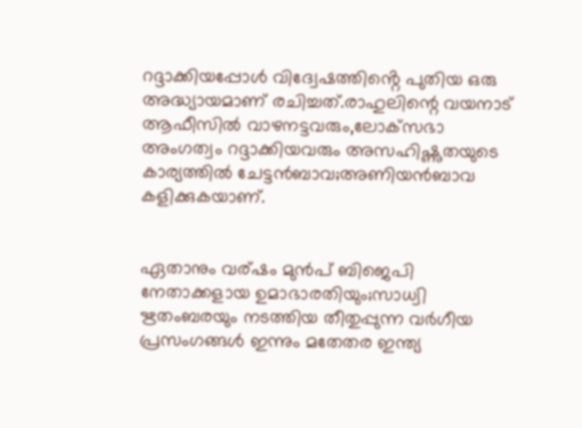റദ്ദാക്കിയപ്പോൾ വിദ്വേഷത്തിൻ്റെ പുതിയ ഒരു അദ്ധ്യായമാണ് രചിച്ചത്.രാഹുലിന്റെ വയനാട് ആഫീസിൽ വാഴനട്ടവരും,ലോക്‌സഭാ അംഗത്വം റദ്ദാക്കിയവരും അസഹിഷ്ണുതയുടെ കാര്യത്തിൽ ചേട്ടൻബാവ;അണിയൻബാവ കളിക്കുകയാണ്.


ഏതാനും വര്ഷം മുൻപ് ബിജെപി നേതാക്കളായ ഉമാഭാരതിയും;സാധ്വി ഋതംബരയും നടത്തിയ തീതുപ്പുന്ന വർഗീയ പ്രസംഗങ്ങൾ ഇന്നും മതേതര ഇന്ത്യ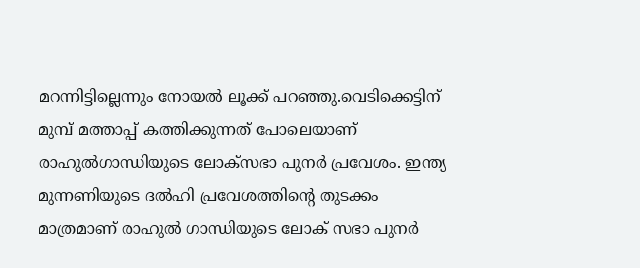മറന്നിട്ടില്ലെന്നും നോയൽ ലൂക്ക് പറഞ്ഞു.വെടിക്കെട്ടിന് മുമ്പ് മത്താപ്പ് കത്തിക്കുന്നത് പോലെയാണ് രാഹുൽഗാന്ധിയുടെ ലോക്സഭാ പുനർ പ്രവേശം. ഇന്ത്യ മുന്നണിയുടെ ദൽഹി പ്രവേശത്തിന്റെ തുടക്കം മാത്രമാണ് രാഹുൽ ഗാന്ധിയുടെ ലോക് സഭാ പുനർ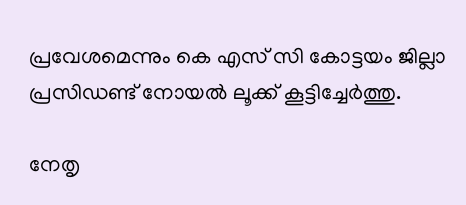പ്രവേശമെന്നും കെ എസ് സി കോട്ടയം ജില്ലാ പ്രസിഡണ്ട് നോയൽ ലൂക്ക് കൂട്ടിച്ചേർത്തു.

നേതൃ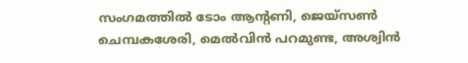സംഗമത്തിൽ ടോം ആന്റണി, ജെയ്സൺ ചെമ്പകശേരി, മെൽവിൻ പറമുണ്ട, അശ്വിൻ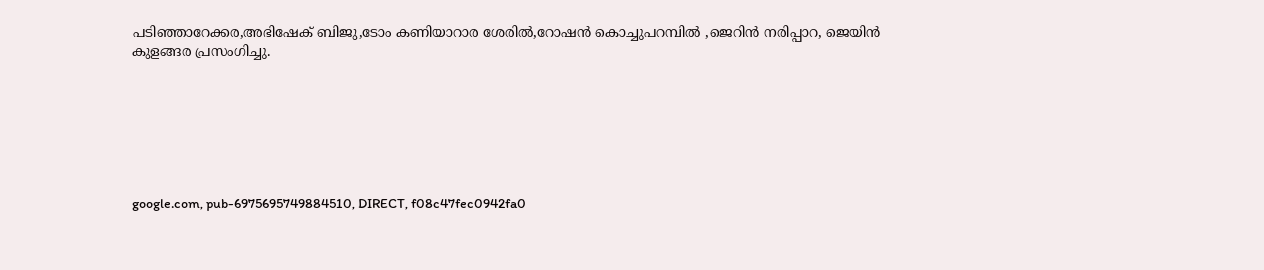പടിഞ്ഞാറേക്കര,അഭിഷേക് ബിജു,ടോം കണിയാറാര ശേരിൽ,റോഷൻ കൊച്ചുപറമ്പിൽ ,ജെറിൻ നരിപ്പാറ, ജെയിൻ കുളങ്ങര പ്രസംഗിച്ചു.







google.com, pub-6975695749884510, DIRECT, f08c47fec0942fa0